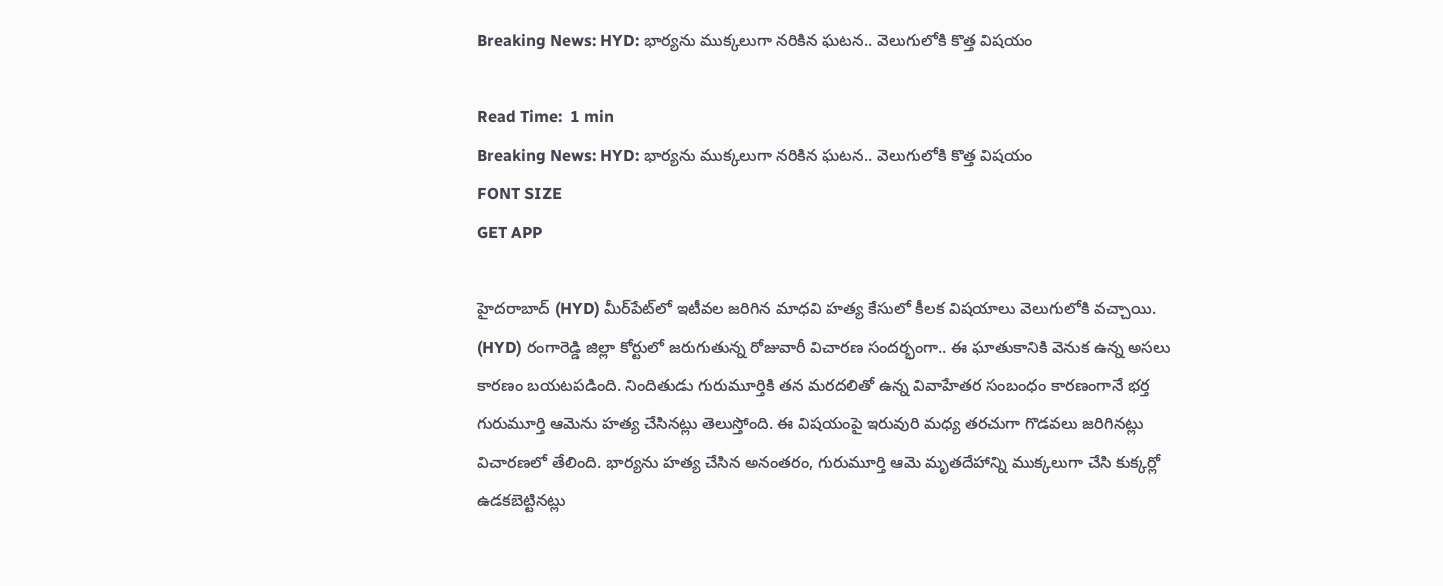Breaking News: HYD: భార్యను ముక్కలుగా నరికిన ఘటన.. వెలుగులోకి కొత్త విషయం

Read Time:  1 min
Breaking News: HYD: భార్యను ముక్కలుగా నరికిన ఘటన.. వెలుగులోకి కొత్త విషయం
FONT SIZE
GET APP

హైదరాబాద్ (HYD) మీర్‌పేట్‌లో ఇటీవల జరిగిన మాధవి హత్య కేసులో కీలక విషయాలు వెలుగులోకి వచ్చాయి. (HYD) రంగారెడ్డి జిల్లా కోర్టులో జరుగుతున్న రోజువారీ విచారణ సందర్భంగా.. ఈ ఘాతుకానికి వెనుక ఉన్న అసలు కారణం బయటపడింది. నిందితుడు గురుమూర్తికి తన మరదలితో ఉన్న వివాహేతర సంబంధం కారణంగానే భర్త గురుమూర్తి ఆమెను హత్య చేసినట్లు తెలుస్తోంది. ఈ విషయంపై ఇరువురి మధ్య తరచుగా గొడవలు జరిగినట్లు విచారణలో తేలింది. భార్యను హత్య చేసిన అనంతరం, గురుమూర్తి ఆమె మృతదేహాన్ని ముక్కలుగా చేసి కుక్కర్లో ఉడకబెట్టినట్లు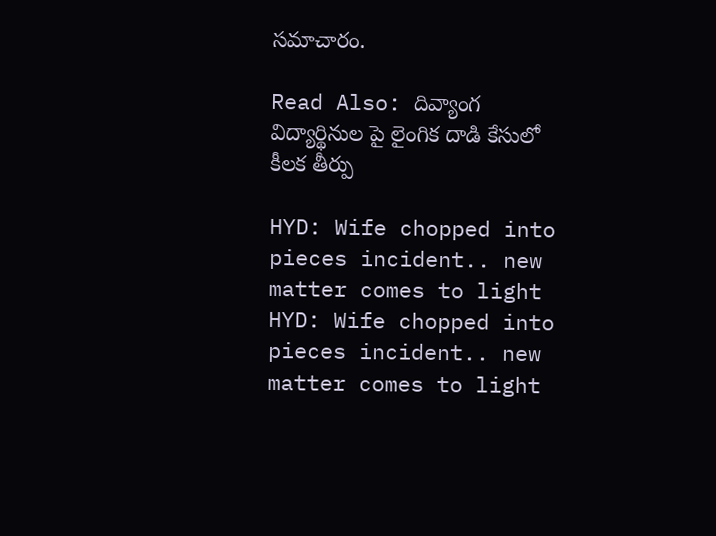సమాచారం.

Read Also: దివ్యాంగ విద్యార్థినుల పై లైంగిక దాడి కేసులో కీలక తీర్పు

HYD: Wife chopped into pieces incident.. new matter comes to light
HYD: Wife chopped into pieces incident.. new matter comes to light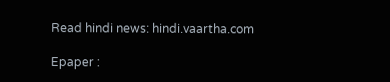Read hindi news: hindi.vaartha.com

Epaper :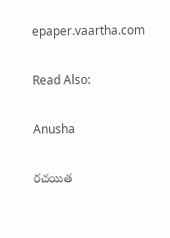epaper.vaartha.com

Read Also:

Anusha

రచయిత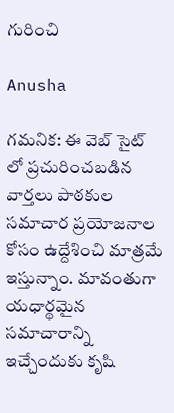గురించి

Anusha

గమనిక: ఈ వెబ్ సైట్ లో ప్రచురించబడిన వార్తలు పాఠకుల సమాచార ప్రయోజనాల కోసం ఉద్దేశించి మాత్రమే ఇస్తున్నాం. మావంతుగా యధార్థమైన సమాచారాన్ని ఇచ్చేందుకు కృషి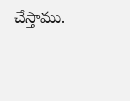చేస్తాము.